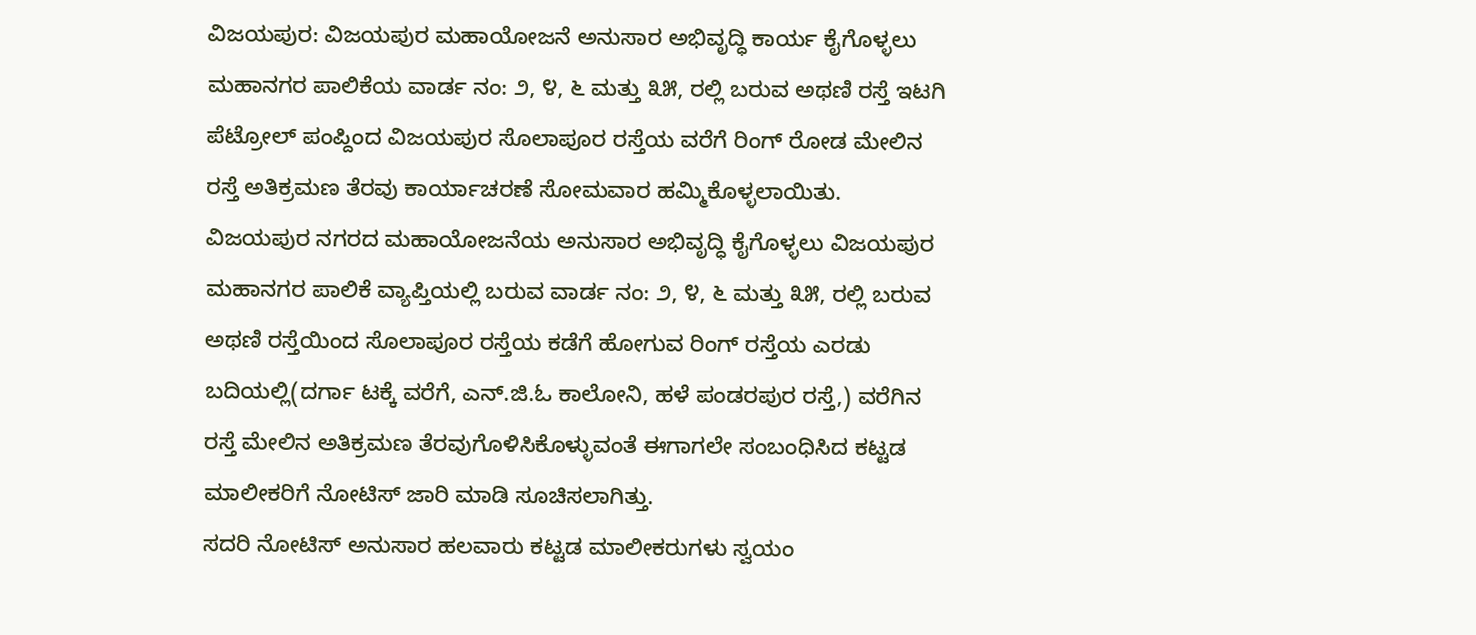ವಿಜಯಪುರ: ವಿಜಯಪುರ ಮಹಾಯೋಜನೆ ಅನುಸಾರ ಅಭಿವೃದ್ಧಿ ಕಾರ್ಯ ಕೈಗೊಳ್ಳಲು ಮಹಾನಗರ ಪಾಲಿಕೆಯ ವಾರ್ಡ ನಂ: ೨, ೪, ೬ ಮತ್ತು ೩೫, ರಲ್ಲಿ ಬರುವ ಅಥಣಿ ರಸ್ತೆ ಇಟಗಿ ಪೆಟ್ರೋಲ್ ಪಂಪ್ದಿಂದ ವಿಜಯಪುರ ಸೊಲಾಪೂರ ರಸ್ತೆಯ ವರೆಗೆ ರಿಂಗ್ ರೋಡ ಮೇಲಿನ ರಸ್ತೆ ಅತಿಕ್ರಮಣ ತೆರವು ಕಾರ್ಯಾಚರಣೆ ಸೋಮವಾರ ಹಮ್ಮಿಕೊಳ್ಳಲಾಯಿತು.
ವಿಜಯಪುರ ನಗರದ ಮಹಾಯೋಜನೆಯ ಅನುಸಾರ ಅಭಿವೃದ್ಧಿ ಕೈಗೊಳ್ಳಲು ವಿಜಯಪುರ ಮಹಾನಗರ ಪಾಲಿಕೆ ವ್ಯಾಪ್ತಿಯಲ್ಲಿ ಬರುವ ವಾರ್ಡ ನಂ: ೨, ೪, ೬ ಮತ್ತು ೩೫, ರಲ್ಲಿ ಬರುವ ಅಥಣಿ ರಸ್ತೆಯಿಂದ ಸೊಲಾಪೂರ ರಸ್ತೆಯ ಕಡೆಗೆ ಹೋಗುವ ರಿಂಗ್ ರಸ್ತೆಯ ಎರಡು ಬದಿಯಲ್ಲಿ(ದರ್ಗಾ ಟಕ್ಕೆ ವರೆಗೆ, ಎನ್.ಜಿ.ಓ ಕಾಲೋನಿ, ಹಳೆ ಪಂಡರಪುರ ರಸ್ತೆ,) ವರೆಗಿನ ರಸ್ತೆ ಮೇಲಿನ ಅತಿಕ್ರಮಣ ತೆರವುಗೊಳಿಸಿಕೊಳ್ಳುವಂತೆ ಈಗಾಗಲೇ ಸಂಬಂಧಿಸಿದ ಕಟ್ಟಡ ಮಾಲೀಕರಿಗೆ ನೋಟಿಸ್ ಜಾರಿ ಮಾಡಿ ಸೂಚಿಸಲಾಗಿತ್ತು.
ಸದರಿ ನೋಟಿಸ್ ಅನುಸಾರ ಹಲವಾರು ಕಟ್ಟಡ ಮಾಲೀಕರುಗಳು ಸ್ವಯಂ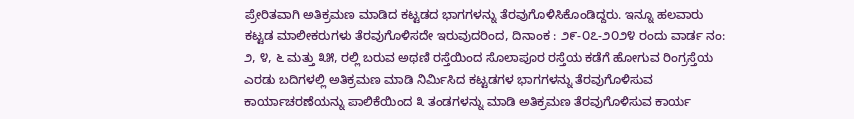ಪ್ರೇರಿತವಾಗಿ ಅತಿಕ್ರಮಣ ಮಾಡಿದ ಕಟ್ಟಡದ ಭಾಗಗಳನ್ನು ತೆರವುಗೊಳಿಸಿಕೊಂಡಿದ್ದರು. ಇನ್ನೂ ಹಲವಾರು ಕಟ್ಟಡ ಮಾಲೀಕರುಗಳು ತೆರವುಗೊಳಿಸದೇ ಇರುವುದರಿಂದ, ದಿನಾಂಕ : ೨೯-೦೭-೨೦೨೪ ರಂದು ವಾರ್ಡ ನಂ: ೨, ೪, ೬ ಮತ್ತು ೩೫, ರಲ್ಲಿ ಬರುವ ಅಥಣಿ ರಸ್ತೆಯಿಂದ ಸೊಲಾಪೂರ ರಸ್ತೆಯ ಕಡೆಗೆ ಹೋಗುವ ರಿಂಗ್ರಸ್ತೆಯ ಎರಡು ಬದಿಗಳಲ್ಲಿ ಅತಿಕ್ರಮಣ ಮಾಡಿ ನಿರ್ಮಿಸಿದ ಕಟ್ಟಡಗಳ ಭಾಗಗಳನ್ನು ತೆರವುಗೊಳಿಸುವ ಕಾರ್ಯಾಚರಣೆಯನ್ನು ಪಾಲಿಕೆಯಿಂದ ೩ ತಂಡಗಳನ್ನು ಮಾಡಿ ಅತಿಕ್ರಮಣ ತೆರವುಗೊಳಿಸುವ ಕಾರ್ಯ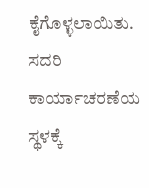ಕೈಗೊಳ್ಳಲಾಯಿತು.
ಸದರಿ ಕಾರ್ಯಾಚರಣೆಯ ಸ್ಥಳಕ್ಕೆ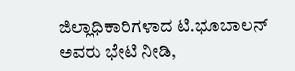ಜಿಲ್ಲಾಧಿಕಾರಿಗಳಾದ ಟಿ.ಭೂಬಾಲನ್ ಅವರು ಭೇಟಿ ನೀಡಿ,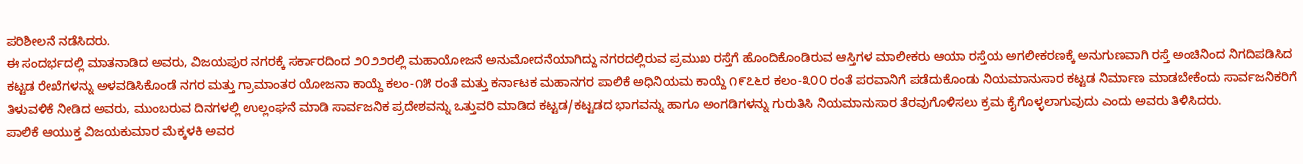ಪರಿಶೀಲನೆ ನಡೆಸಿದರು.
ಈ ಸಂದರ್ಭದಲ್ಲಿ ಮಾತನಾಡಿದ ಅವರು, ವಿಜಯಪುರ ನಗರಕ್ಕೆ ಸರ್ಕಾರದಿಂದ ೨೦೨೨ರಲ್ಲಿ ಮಹಾಯೋಜನೆ ಅನುಮೋದನೆಯಾಗಿದ್ದು ನಗರದಲ್ಲಿರುವ ಪ್ರಮುಖ ರಸ್ತೆಗೆ ಹೊಂದಿಕೊಂಡಿರುವ ಆಸ್ತಿಗಳ ಮಾಲೀಕರು ಆಯಾ ರಸ್ತೆಯ ಅಗಲೀಕರಣಕ್ಕೆ ಅನುಗುಣವಾಗಿ ರಸ್ತೆ ಅಂಚಿನಿಂದ ನಿಗದಿಪಡಿಸಿದ ಕಟ್ಟಡ ರೇಖೆಗಳನ್ನು ಅಳವಡಿಸಿಕೊಂಡೆ ನಗರ ಮತ್ತು ಗ್ರಾಮಾಂತರ ಯೋಜನಾ ಕಾಯ್ದೆ ಕಲಂ-೧೫ ರಂತೆ ಮತ್ತು ಕರ್ನಾಟಕ ಮಹಾನಗರ ಪಾಲಿಕೆ ಅಧಿನಿಯಮ ಕಾಯ್ದೆ ೧೯೭೬ರ ಕಲಂ-೩೦೦ ರಂತೆ ಪರವಾನಿಗೆ ಪಡೆದುಕೊಂಡು ನಿಯಮಾನುಸಾರ ಕಟ್ಟಡ ನಿರ್ಮಾಣ ಮಾಡಬೇಕೆಂದು ಸಾರ್ವಜನಿಕರಿಗೆ ತಿಳುವಳಿಕೆ ನೀಡಿದ ಅವರು, ಮುಂಬರುವ ದಿನಗಳಲ್ಲಿ ಉಲ್ಲಂಘನೆ ಮಾಡಿ ಸಾರ್ವಜನಿಕ ಪ್ರದೇಶವನ್ನು ಒತ್ತುವರಿ ಮಾಡಿದ ಕಟ್ಟಡ/ಕಟ್ಟಡದ ಭಾಗವನ್ನು ಹಾಗೂ ಅಂಗಡಿಗಳನ್ನು ಗುರುತಿಸಿ ನಿಯಮಾನುಸಾರ ತೆರವುಗೊಳಿಸಲು ಕ್ರಮ ಕೈಗೊಳ್ಳಲಾಗುವುದು ಎಂದು ಅವರು ತಿಳಿಸಿದರು.
ಪಾಲಿಕೆ ಆಯುಕ್ತ ವಿಜಯಕುಮಾರ ಮೆಕ್ಕಳಕಿ ಅವರ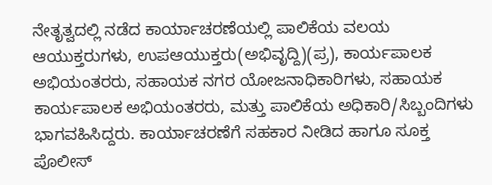ನೇತೃತ್ವದಲ್ಲಿ ನಡೆದ ಕಾರ್ಯಾಚರಣೆಯಲ್ಲಿ ಪಾಲಿಕೆಯ ವಲಯ ಆಯುಕ್ತರುಗಳು, ಉಪಆಯುಕ್ತರು(ಅಭಿವೃದ್ದಿ)(ಪ್ರ), ಕಾರ್ಯಪಾಲಕ ಅಭಿಯಂತರರು, ಸಹಾಯಕ ನಗರ ಯೋಜನಾಧಿಕಾರಿಗಳು, ಸಹಾಯಕ ಕಾರ್ಯಪಾಲಕ ಅಭಿಯಂತರರು, ಮತ್ತು ಪಾಲಿಕೆಯ ಅಧಿಕಾರಿ/ಸಿಬ್ಬಂದಿಗಳು ಭಾಗವಹಿಸಿದ್ದರು. ಕಾರ್ಯಾಚರಣೆಗೆ ಸಹಕಾರ ನೀಡಿದ ಹಾಗೂ ಸೂಕ್ತ ಪೊಲೀಸ್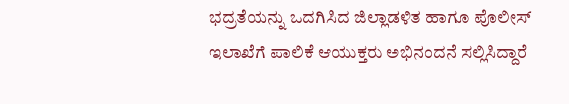ಭದ್ರತೆಯನ್ನು ಒದಗಿಸಿದ ಜಿಲ್ಲಾಡಳಿತ ಹಾಗೂ ಪೊಲೀಸ್ ಇಲಾಖೆಗೆ ಪಾಲಿಕೆ ಆಯುಕ್ತರು ಅಭಿನಂದನೆ ಸಲ್ಲಿಸಿದ್ದಾರೆ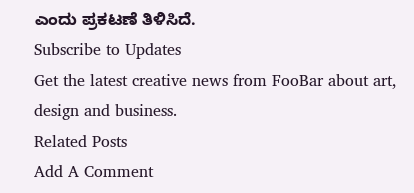ಎಂದು ಪ್ರಕಟಣೆ ತಿಳಿಸಿದೆ.
Subscribe to Updates
Get the latest creative news from FooBar about art, design and business.
Related Posts
Add A Comment